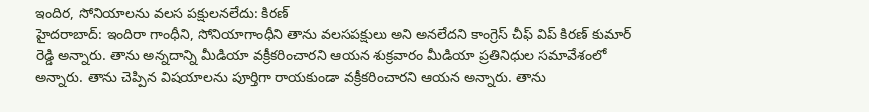ఇందిర, సోనియాలను వలస పక్షులనలేదు: కిరణ్
హైదరాబాద్: ఇందిరా గాంధీని, సోనియాగాంధీని తాను వలసపక్షులు అని అనలేదని కాంగ్రెస్ చీఫ్ విప్ కిరణ్ కుమార్ రెడ్డి అన్నారు. తాను అన్నదాన్ని మీడియా వక్రీకరించారని ఆయన శుక్రవారం మీడియా ప్రతినిధుల సమావేశంలో అన్నారు. తాను చెప్పిన విషయాలను పూర్తిగా రాయకుండా వక్రీకరించారని ఆయన అన్నారు. తాను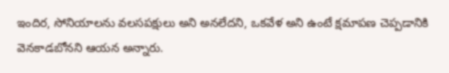ఇందిర, సోనియాలను వలసపక్షులు అని అనలేదని, ఒకవేళ అని ఉంటే క్షమాపణ చెప్పడానికి వెనకాడబోనని ఆయన అన్నారు.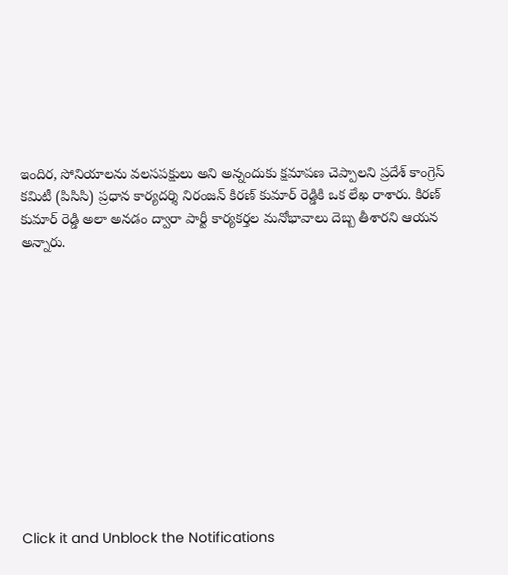ఇందిర, సోనియాలను వలసపక్షులు అని అన్నందుకు క్షమాపణ చెప్పాలని ప్రదేశ్ కాంగ్రెస్ కమిటీ (పిసిసి) ప్రధాన కార్యదర్శి నిరంజన్ కిరణ్ కుమార్ రెడ్డికి ఒక లేఖ రాశారు. కిరణ్ కుమార్ రెడ్డి అలా అనడం ద్వారా పార్టీ కార్యకర్తల మనోభావాలు దెబ్బ తీశారని ఆయన అన్నారు.












Click it and Unblock the Notifications